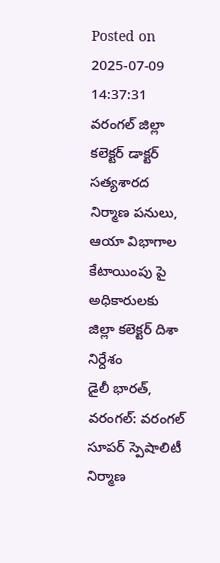Posted on 2025-07-09 14:37:31
వరంగల్ జిల్లా కలెక్టర్ డాక్టర్ సత్యశారద
నిర్మాణ పనులు, ఆయా విభాగాల కేటాయింపు పై అధికారులకు జిల్లా కలెక్టర్ దిశా నిర్దేశం
డైలీ భారత్, వరంగల్: వరంగల్ సూపర్ స్పెషాలిటీ నిర్మాణ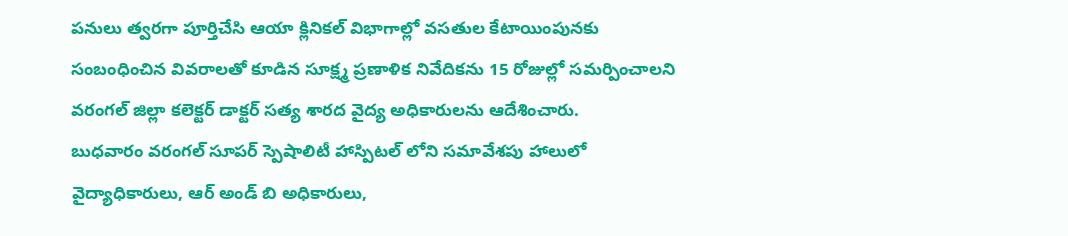పనులు త్వరగా పూర్తిచేసి ఆయా క్లినికల్ విభాగాల్లో వసతుల కేటాయింపునకు సంబంధించిన వివరాలతో కూడిన సూక్ష్మ ప్రణాళిక నివేదికను 15 రోజుల్లో సమర్పించాలని వరంగల్ జిల్లా కలెక్టర్ డాక్టర్ సత్య శారద వైద్య అధికారులను ఆదేశించారు.
బుధవారం వరంగల్ సూపర్ స్పెషాలిటీ హాస్పిటల్ లోని సమావేశపు హాలులో వైద్యాధికారులు, ఆర్ అండ్ బి అధికారులు,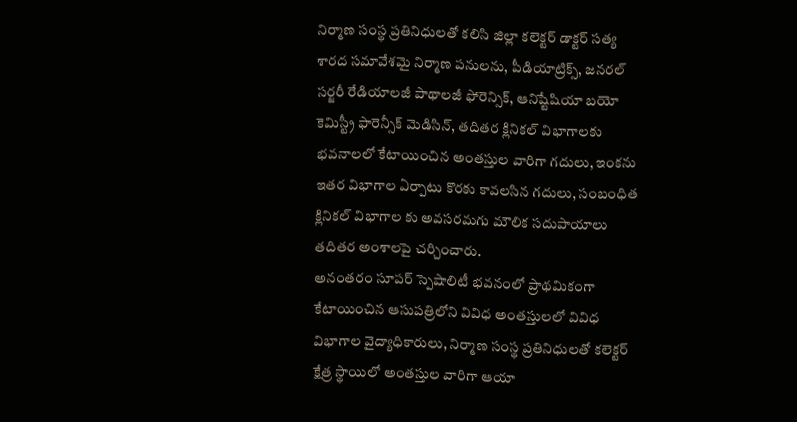నిర్మాణ సంస్థ ప్రతినిధులతో కలిసి జిల్లా కలెక్టర్ డాక్టర్ సత్య శారద సమావేశమై నిర్మాణ పనులను, పీడియాట్రిక్స్, జనరల్ సర్జరీ రేడియాలజీ పాథాలజీ ఫోరెన్సిక్, ఆనిష్టేషియా బయో కెమిస్ట్రీ ఫారెన్సీక్ మెడిసిన్, తదితర క్లినికల్ విభాగాలకు భవనాలలో కేటాయించిన అంతస్తుల వారిగా గదులు, ఇంకను ఇతర విభాగాల ఏర్పాటు కొరకు కావలసిన గదులు, సంబంధిత క్లినికల్ విభాగాల కు అవసరమగు మౌలిక సదుపాయాలు తదితర అంశాలపై చర్చించారు.
అనంతరం సూపర్ స్పెషాలిటీ భవనంలో ప్రాథమికంగా కేటాయించిన ఆసుపత్రిలోని వివిధ అంతస్తులలో వివిధ విభాగాల వైద్యాధికారులు, నిర్మాణ సంస్థ ప్రతినిధులతో కలెక్టర్ క్షేత్ర స్థాయిలో అంతస్తుల వారిగా ఆయా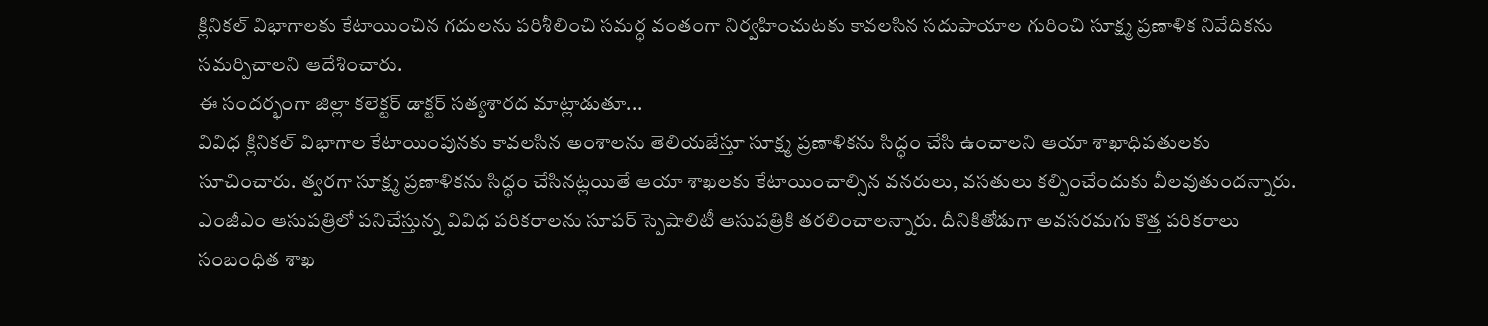క్లినికల్ విభాగాలకు కేటాయించిన గదులను పరిశీలించి సమర్ధ వంతంగా నిర్వహించుటకు కావలసిన సదుపాయాల గురించి సూక్ష్మ ప్రణాళిక నివేదికను సమర్పిచాలని ఆదేశించారు.
ఈ సందర్భంగా జిల్లా కలెక్టర్ డాక్టర్ సత్యశారద మాట్లాడుతూ...
వివిధ క్లినికల్ విభాగాల కేటాయింపునకు కావలసిన అంశాలను తెలియజేస్తూ సూక్ష్మ ప్రణాళికను సిద్ధం చేసి ఉంచాలని ఆయా శాఖాధిపతులకు సూచించారు. త్వరగా సూక్ష్మ ప్రణాళికను సిద్ధం చేసినట్లయితే ఆయా శాఖలకు కేటాయించాల్సిన వనరులు, వసతులు కల్పించేందుకు వీలవుతుందన్నారు. ఎంజీఎం ఆసుపత్రిలో పనిచేస్తున్న వివిధ పరికరాలను సూపర్ స్పెషాలిటీ ఆసుపత్రికి తరలించాలన్నారు. దీనికితోడుగా అవసరమగు కొత్త పరికరాలు సంబంధిత శాఖ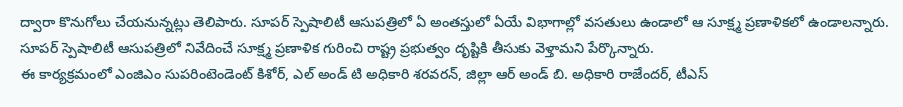ద్వారా కొనుగోలు చేయనున్నట్లు తెలిపారు. సూపర్ స్పెషాలిటీ ఆసుపత్రిలో ఏ అంతస్తులో ఏయే విభాగాల్లో వసతులు ఉండాలో ఆ సూక్ష్మ ప్రణాళికలో ఉండాలన్నారు. సూపర్ స్పెషాలిటీ ఆసుపత్రిలో నివేదించే సూక్ష్మ ప్రణాళిక గురించి రాష్ట్ర ప్రభుత్వం దృష్టికి తీసుకు వెళ్తామని పేర్కొన్నారు.
ఈ కార్యక్రమంలో ఎంజిఎం సుపరింటెండెంట్ కిశోర్, ఎల్ అండ్ టి అధికారి శరవరన్, జిల్లా ఆర్ అండ్ బి. అధికారి రాజేందర్, టీఎస్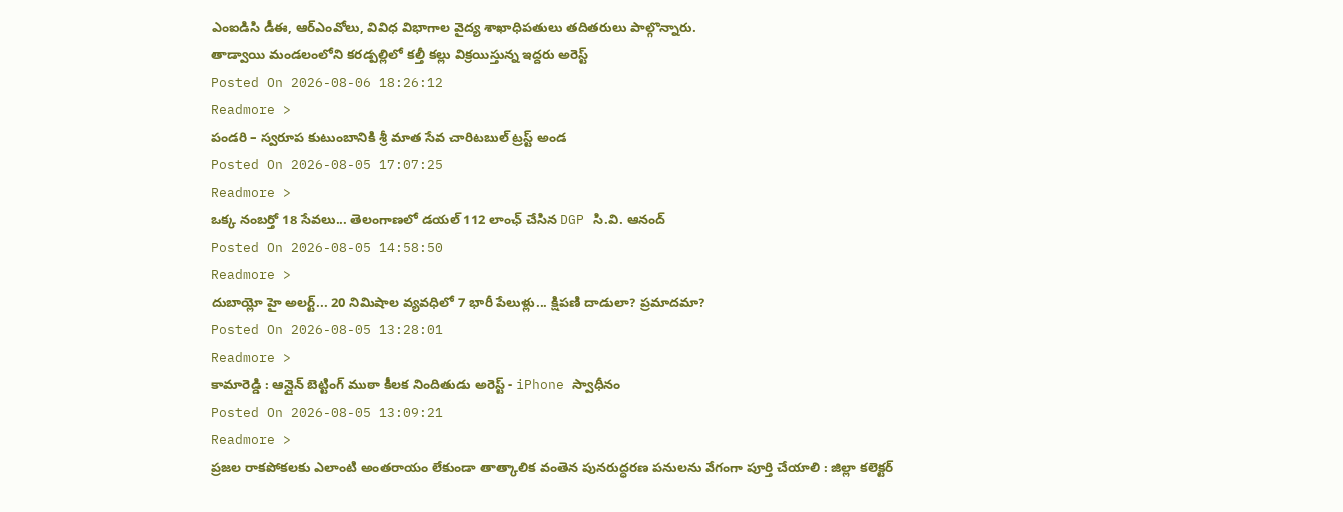ఎంఐడిసి డీఈ, ఆర్ఎంవోలు, వివిధ విభాగాల వైద్య శాఖాధిపతులు తదితరులు పాల్గొన్నారు.
తాడ్వాయి మండలంలోని కరడ్పల్లిలో కల్తీ కల్లు విక్రయిస్తున్న ఇద్దరు అరెస్ట్
Posted On 2026-08-06 18:26:12
Readmore >
పండరి – స్వరూప కుటుంబానికి శ్రీ మాత సేవ చారిటబుల్ ట్రస్ట్ అండ
Posted On 2026-08-05 17:07:25
Readmore >
ఒక్క నంబర్తో 18 సేవలు... తెలంగాణలో డయల్ 112 లాంఛ్ చేసిన DGP సి.వి. ఆనంద్
Posted On 2026-08-05 14:58:50
Readmore >
దుబాయ్లో హై అలర్ట్... 20 నిమిషాల వ్యవధిలో 7 భారీ పేలుళ్లు... క్షిపణి దాడులా? ప్రమాదమా?
Posted On 2026-08-05 13:28:01
Readmore >
కామారెడ్డి : ఆన్లైన్ బెట్టింగ్ ముఠా కీలక నిందితుడు అరెస్ట్ - iPhone స్వాధీనం
Posted On 2026-08-05 13:09:21
Readmore >
ప్రజల రాకపోకలకు ఎలాంటి అంతరాయం లేకుండా తాత్కాలిక వంతెన పునరుద్ధరణ పనులను వేగంగా పూర్తి చేయాలి : జిల్లా కలెక్టర్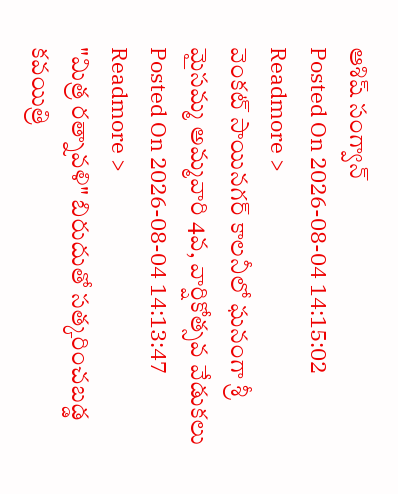ఆశిష్ సంగ్వాన్
Posted On 2026-08-04 14:15:02
Readmore >
వెంకట్ సాయినగర్ కాలనీలో ఘనంగా శ్రీ మైసమ్మ అమ్మవారి 4వ, వార్షికోత్సవ వేడుకలు
Posted On 2026-08-04 14:13:47
Readmore >
"మిత్ర రత్నావళి" బిరుదుతో సత్కరించబడ్డ కవయిత్రి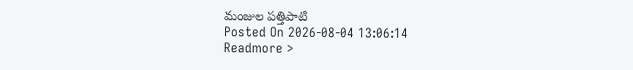మంజుల పత్తిపాటి
Posted On 2026-08-04 13:06:14
Readmore >